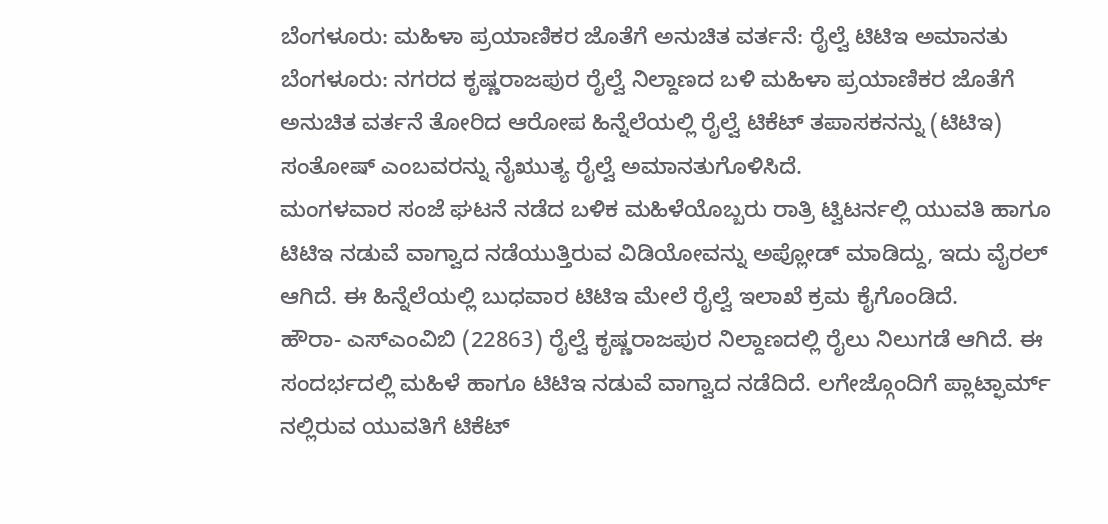ಬೆಂಗಳೂರು: ಮಹಿಳಾ ಪ್ರಯಾಣಿಕರ ಜೊತೆಗೆ ಅನುಚಿತ ವರ್ತನೆ: ರೈಲ್ವೆ ಟಿಟಿಇ ಅಮಾನತು
ಬೆಂಗಳೂರು: ನಗರದ ಕೃಷ್ಣರಾಜಪುರ ರೈಲ್ವೆ ನಿಲ್ದಾಣದ ಬಳಿ ಮಹಿಳಾ ಪ್ರಯಾಣಿಕರ ಜೊತೆಗೆ ಅನುಚಿತ ವರ್ತನೆ ತೋರಿದ ಆರೋಪ ಹಿನ್ನೆಲೆಯಲ್ಲಿ ರೈಲ್ವೆ ಟಿಕೆಟ್ ತಪಾಸಕನನ್ನು (ಟಿಟಿಇ) ಸಂತೋಷ್ ಎಂಬವರನ್ನು ನೈಋುತ್ಯ ರೈಲ್ವೆ ಅಮಾನತುಗೊಳಿಸಿದೆ.
ಮಂಗಳವಾರ ಸಂಜೆ ಘಟನೆ ನಡೆದ ಬಳಿಕ ಮಹಿಳೆಯೊಬ್ಬರು ರಾತ್ರಿ ಟ್ವಿಟರ್ನಲ್ಲಿ ಯುವತಿ ಹಾಗೂ ಟಿಟಿಇ ನಡುವೆ ವಾಗ್ವಾದ ನಡೆಯುತ್ತಿರುವ ವಿಡಿಯೋವನ್ನು ಅಪ್ಲೋಡ್ ಮಾಡಿದ್ದು, ಇದು ವೈರಲ್ ಆಗಿದೆ. ಈ ಹಿನ್ನೆಲೆಯಲ್ಲಿ ಬುಧವಾರ ಟಿಟಿಇ ಮೇಲೆ ರೈಲ್ವೆ ಇಲಾಖೆ ಕ್ರಮ ಕೈಗೊಂಡಿದೆ.
ಹೌರಾ- ಎಸ್ಎಂವಿಬಿ (22863) ರೈಲ್ವೆ ಕೃಷ್ಣರಾಜಪುರ ನಿಲ್ದಾಣದಲ್ಲಿ ರೈಲು ನಿಲುಗಡೆ ಆಗಿದೆ. ಈ ಸಂದರ್ಭದಲ್ಲಿ ಮಹಿಳೆ ಹಾಗೂ ಟಿಟಿಇ ನಡುವೆ ವಾಗ್ವಾದ ನಡೆದಿದೆ. ಲಗೇಜ್ಗೊಂದಿಗೆ ಪ್ಲಾಟ್ಫಾರ್ಮ್ ನಲ್ಲಿರುವ ಯುವತಿಗೆ ಟಿಕೆಟ್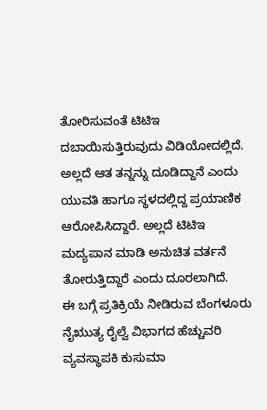ತೋರಿಸುವಂತೆ ಟಿಟಿಇ ದಬಾಯಿಸುತ್ತಿರುವುದು ವಿಡಿಯೋದಲ್ಲಿದೆ. ಅಲ್ಲದೆ ಆತ ತನ್ನನ್ನು ದೂಡಿದ್ದಾನೆ ಎಂದು ಯುವತಿ ಹಾಗೂ ಸ್ಥಳದಲ್ಲಿದ್ದ ಪ್ರಯಾಣಿಕ ಆರೋಪಿಸಿದ್ದಾರೆ. ಅಲ್ಲದೆ ಟಿಟಿಇ ಮದ್ಯಪಾನ ಮಾಡಿ ಅನುಚಿತ ವರ್ತನೆ ತೋರುತ್ತಿದ್ದಾರೆ ಎಂದು ದೂರಲಾಗಿದೆ.
ಈ ಬಗ್ಗೆ ಪ್ರತಿಕ್ರಿಯೆ ನೀಡಿರುವ ಬೆಂಗಳೂರು ನೈಋುತ್ಯ ರೈಲ್ವೆ ವಿಭಾಗದ ಹೆಚ್ಚುವರಿ ವ್ಯವಸ್ಥಾಪಕಿ ಕುಸುಮಾ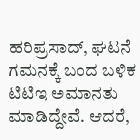ಹರಿಪ್ರಸಾದ್, ಘಟನೆ ಗಮನಕ್ಕೆ ಬಂದ ಬಳಿಕ ಟಿಟಿಇ ಅಮಾನತು ಮಾಡಿದ್ದೇವೆ. ಆದರೆ,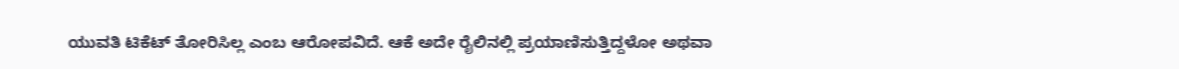ಯುವತಿ ಟಿಕೆಟ್ ತೋರಿಸಿಲ್ಲ ಎಂಬ ಆರೋಪವಿದೆ. ಆಕೆ ಅದೇ ರೈಲಿನಲ್ಲಿ ಪ್ರಯಾಣಿಸುತ್ತಿದ್ದಳೋ ಅಥವಾ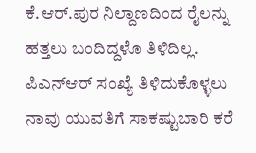ಕೆ.ಆರ್.ಪುರ ನಿಲ್ದಾಣದಿಂದ ರೈಲನ್ನು ಹತ್ತಲು ಬಂದಿದ್ದಳೊ ತಿಳಿದಿಲ್ಲ. ಪಿಎನ್ಆರ್ ಸಂಖ್ಯೆ ತಿಳಿದುಕೊಳ್ಳಲು ನಾವು ಯುವತಿಗೆ ಸಾಕಷ್ಟುಬಾರಿ ಕರೆ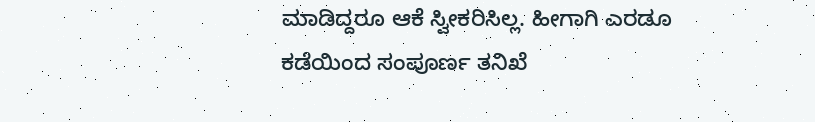ಮಾಡಿದ್ದರೂ ಆಕೆ ಸ್ವೀಕರಿಸಿಲ್ಲ. ಹೀಗಾಗಿ ಎರಡೂ ಕಡೆಯಿಂದ ಸಂಪೂರ್ಣ ತನಿಖೆ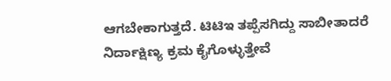ಆಗಬೇಕಾಗುತ್ತದೆ. ಟಿಟಿಇ ತಪ್ಪೆಸಗಿದ್ದು ಸಾಬೀತಾದರೆ ನಿರ್ದಾಕ್ಷಿಣ್ಯ ಕ್ರಮ ಕೈಗೊಳ್ಳುತ್ತೇವೆ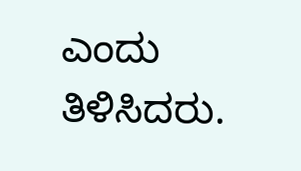ಎಂದು ತಿಳಿಸಿದರು.